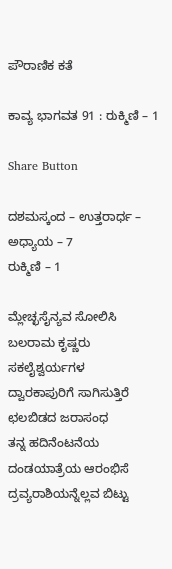ಪೌರಾಣಿಕ ಕತೆ

ಕಾವ್ಯ ಭಾಗವತ 91 : ರುಕ್ಮಿಣಿ – 1

Share Button

ದಶಮಸ್ಕಂದ – ಉತ್ತರಾರ್ಧ – ಅಧ್ಯಾಯ – 7
ರುಕ್ಮಿಣಿ – 1

ಮ್ಲೇಚ್ಛಸೈನ್ಯವ ಸೋಲಿಸಿ
ಬಲರಾಮ ಕೃಷ್ಣರು
ಸಕಲೈಶ್ವರ್ಯಗಳ
ದ್ವಾರಕಾಪುರಿಗೆ ಸಾಗಿಸುತ್ತಿರೆ
ಛಲಬಿಡದ ಜರಾಸಂಧ
ತನ್ನ ಹದಿನೆಂಟನೆಯ ದಂಡಯಾತ್ರೆಯ ಆರಂಭಿಸೆ
ದ್ರವ್ಯರಾಶಿಯನ್ನೆಲ್ಲವ ಬಿಟ್ಟು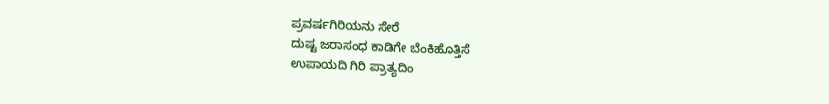ಪ್ರವರ್ಷಗಿರಿಯನು ಸೇರೆ
ದುಷ್ಟ ಜರಾಸಂಧ ಕಾಡಿಗೇ ಬೆಂಕಿಹೊತ್ತಿಸೆ
ಉಪಾಯದಿ ಗಿರಿ ಪ್ರಾತ್ಯದಿಂ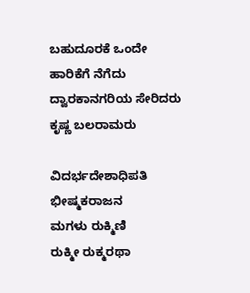ಬಹುದೂರಕೆ ಒಂದೇ ಹಾರಿಕೆಗೆ ನೆಗೆದು
ದ್ವಾರಕಾನಗರಿಯ ಸೇರಿದರು
ಕೃಷ್ಣ ಬಲರಾಮರು

ವಿದರ್ಭದೇಶಾಧಿಪತಿ ಭೀಷ್ಮಕರಾಜನ
ಮಗಳು ರುಕ್ಮಿಣಿ
ರುಕ್ಮೀ ರುಕ್ಮರಥಾ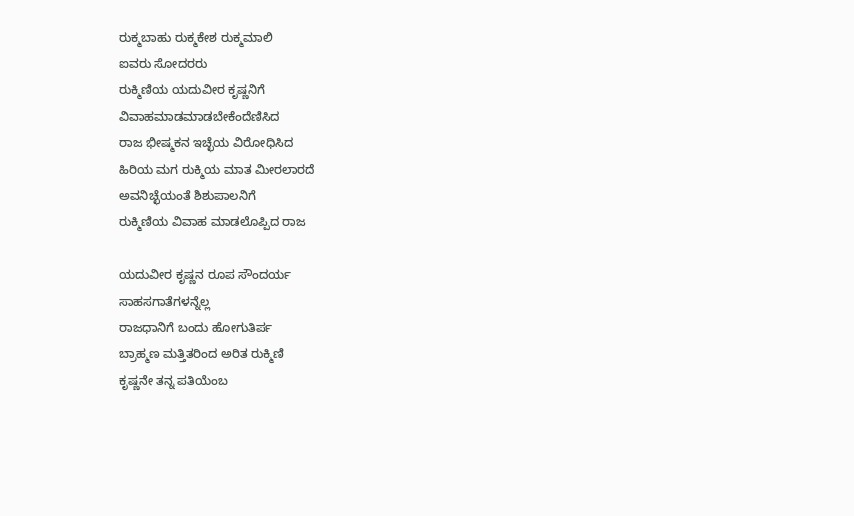ರುಕ್ಮಬಾಹು ರುಕ್ಮಕೇಶ ರುಕ್ಮಮಾಲಿ
ಐವರು ಸೋದರರು
ರುಕ್ಮಿಣಿಯ ಯದುವೀರ ಕೃಷ್ಣನಿಗೆ
ವಿವಾಹಮಾಡಮಾಡಬೇಕೆಂದೆಣಿಸಿದ
ರಾಜ ಭೀಷ್ಮಕನ ಇಚ್ಛೆಯ ವಿರೋಧಿಸಿದ
ಹಿರಿಯ ಮಗ ರುಕ್ಮಿಯ ಮಾತ ಮೀರಲಾರದೆ
ಅವನಿಚ್ಛೆಯಂತೆ ಶಿಶುಪಾಲನಿಗೆ
ರುಕ್ಮಿಣಿಯ ವಿವಾಹ ಮಾಡಲೊಪ್ಪಿದ ರಾಜ

ಯದುವೀರ ಕೃಷ್ಣನ ರೂಪ ಸೌಂದರ್ಯ
ಸಾಹಸಗಾತೆಗಳನ್ನೆಲ್ಲ
ರಾಜಧಾನಿಗೆ ಬಂದು ಹೋಗುತಿರ್ಪ
ಬ್ರಾಹ್ಮಣ ಮತ್ತಿತರಿಂದ ಅರಿತ ರುಕ್ಮಿಣಿ
ಕೃಷ್ಣನೇ ತನ್ನ ಪತಿಯೆಂಬ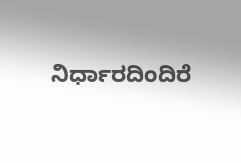ನಿರ್ಧಾರದಿಂದಿರೆ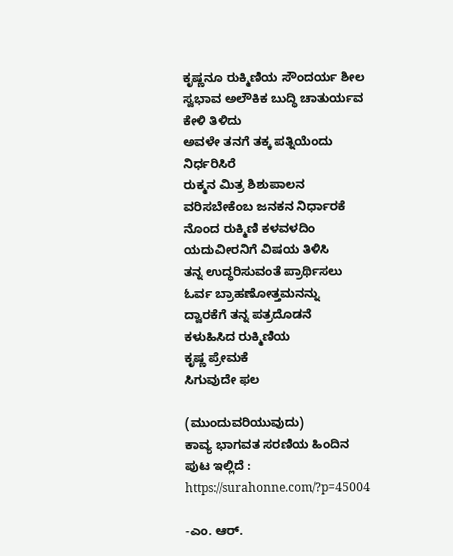ಕೃಷ್ಣನೂ ರುಕ್ಮಿಣಿಯ ಸೌಂದರ್ಯ ಶೀಲ
ಸ್ವಭಾವ ಅಲೌಕಿಕ ಬುದ್ಧಿ ಚಾತುರ್ಯವ
ಕೇಳಿ ತಿಳಿದು
ಅವಳೇ ತನಗೆ ತಕ್ಕ ಪತ್ನಿಯೆಂದು
ನಿರ್ಧರಿಸಿರೆ
ರುಕ್ಮನ ಮಿತ್ರ ಶಿಶುಪಾಲನ
ವರಿಸಬೇಕೆಂಬ ಜನಕನ ನಿರ್ಧಾರಕೆ
ನೊಂದ ರುಕ್ಮಿಣಿ ಕಳವಳದಿಂ
ಯದುವೀರನಿಗೆ ವಿಷಯ ತಿಳಿಸಿ
ತನ್ನ ಉದ್ಧರಿಸುವಂತೆ ಪ್ರಾರ್ಥಿಸಲು
ಓರ್ವ ಬ್ರಾಹಣೋತ್ತಮನನ್ನು
ದ್ವಾರಕೆಗೆ ತನ್ನ ಪತ್ರದೊಡನೆ
ಕಳುಹಿಸಿದ ರುಕ್ಮಿಣಿಯ
ಕೃಷ್ಣ ಪ್ರೇಮಕೆ
ಸಿಗುವುದೇ ಫಲ

(ಮುಂದುವರಿಯುವುದು)
ಕಾವ್ಯ ಭಾಗವತ ಸರಣಿಯ ಹಿಂದಿನ ಪುಟ ಇಲ್ಲಿದೆ :
https://surahonne.com/?p=45004

-ಎಂ. ಆರ್.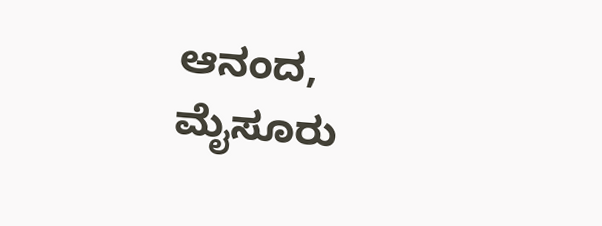ಆನಂದ, ಮೈಸೂರು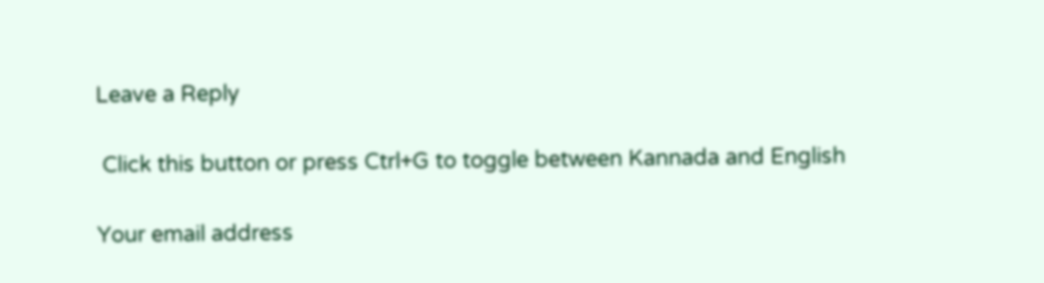Leave a Reply

 Click this button or press Ctrl+G to toggle between Kannada and English

Your email address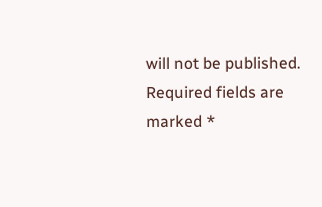will not be published. Required fields are marked *